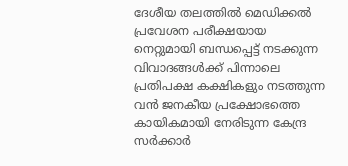ദേശീയ തലത്തിൽ മെഡിക്കൽ പ്രവേശന പരീക്ഷയായ നെറ്റുമായി ബന്ധപ്പെട്ട് നടക്കുന്ന വിവാദങ്ങൾക്ക് പിന്നാലെ പ്രതിപക്ഷ കക്ഷികളും നടത്തുന്ന വൻ ജനകീയ പ്രക്ഷോഭത്തെ കായികമായി നേരിടുന്ന കേന്ദ്ര സർക്കാർ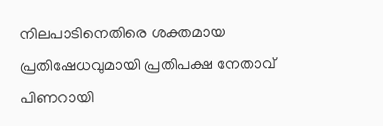നിലപാടിനെതിരെ ശക്തമായ പ്രതിഷേധവുമായി പ്രതിപക്ഷ നേതാവ് പിണറായി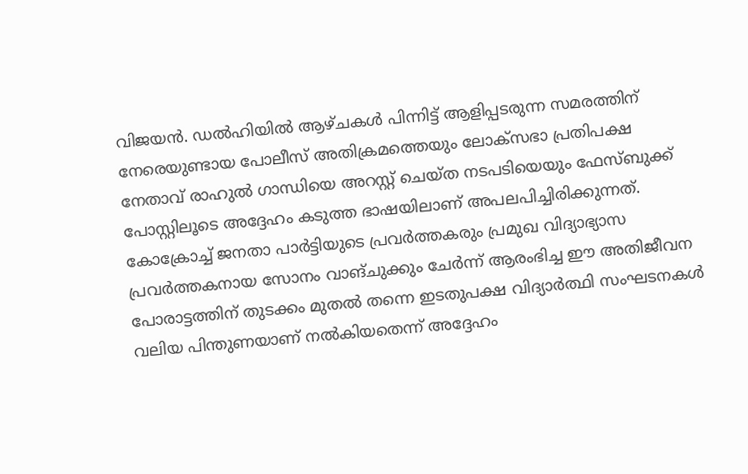വിജയൻ. ഡൽഹിയിൽ ആഴ്ചകൾ പിന്നിട്ട് ആളിപ്പടരുന്ന സമരത്തിന് നേരെയുണ്ടായ പോലീസ് അതിക്രമത്തെയും ലോക്സഭാ പ്രതിപക്ഷ നേതാവ് രാഹുൽ ഗാന്ധിയെ അറസ്റ്റ് ചെയ്ത നടപടിയെയും ഫേസ്ബുക്ക് പോസ്റ്റിലൂടെ അദ്ദേഹം കടുത്ത ഭാഷയിലാണ് അപലപിച്ചിരിക്കുന്നത്. കോക്രോച്ച് ജനതാ പാർട്ടിയുടെ പ്രവർത്തകരും പ്രമുഖ വിദ്യാഭ്യാസ പ്രവർത്തകനായ സോനം വാങ്ചുക്കും ചേർന്ന് ആരംഭിച്ച ഈ അതിജീവന പോരാട്ടത്തിന് തുടക്കം മുതൽ തന്നെ ഇടതുപക്ഷ വിദ്യാർത്ഥി സംഘടനകൾ വലിയ പിന്തുണയാണ് നൽകിയതെന്ന് അദ്ദേഹം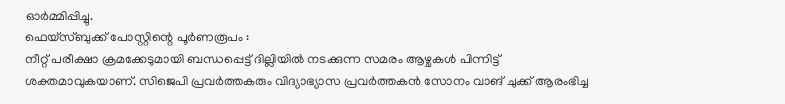ഓർമ്മിപ്പിച്ചു.
ഫെയ്സ്ബുക്ക് പോസ്റ്റിന്റെ പൂർണരൂപം :
നീറ്റ് പരീക്ഷാ ക്രമക്കേടുമായി ബന്ധപ്പെട്ട് ദില്ലിയിൽ നടക്കുന്ന സമരം ആഴ്ചകൾ പിന്നിട്ട് ശക്തമാവുകയാണ്. സിജെപി പ്രവർത്തകരും വിദ്യാഭ്യാസ പ്രവർത്തകൻ സോനം വാങ് ചുക്ക് ആരംഭിച്ച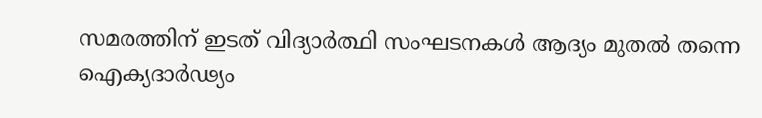സമരത്തിന് ഇടത് വിദ്യാർത്ഥി സംഘടനകൾ ആദ്യം മുതൽ തന്നെ ഐക്യദാർഢ്യം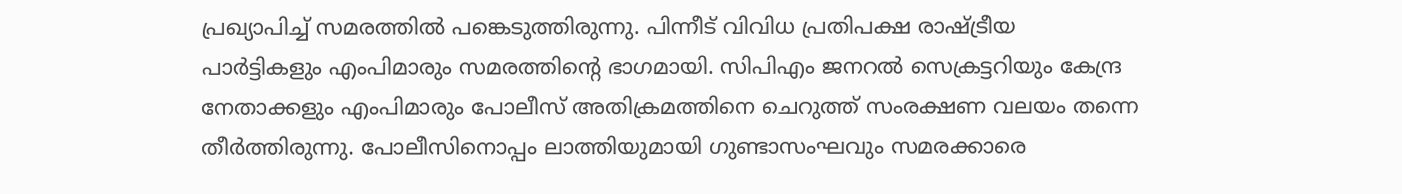പ്രഖ്യാപിച്ച് സമരത്തിൽ പങ്കെടുത്തിരുന്നു. പിന്നീട് വിവിധ പ്രതിപക്ഷ രാഷ്ട്രീയ പാർട്ടികളും എംപിമാരും സമരത്തിൻ്റെ ഭാഗമായി. സിപിഎം ജനറൽ സെക്രട്ടറിയും കേന്ദ്ര നേതാക്കളും എംപിമാരും പോലീസ് അതിക്രമത്തിനെ ചെറുത്ത് സംരക്ഷണ വലയം തന്നെ തീർത്തിരുന്നു. പോലീസിനൊപ്പം ലാത്തിയുമായി ഗുണ്ടാസംഘവും സമരക്കാരെ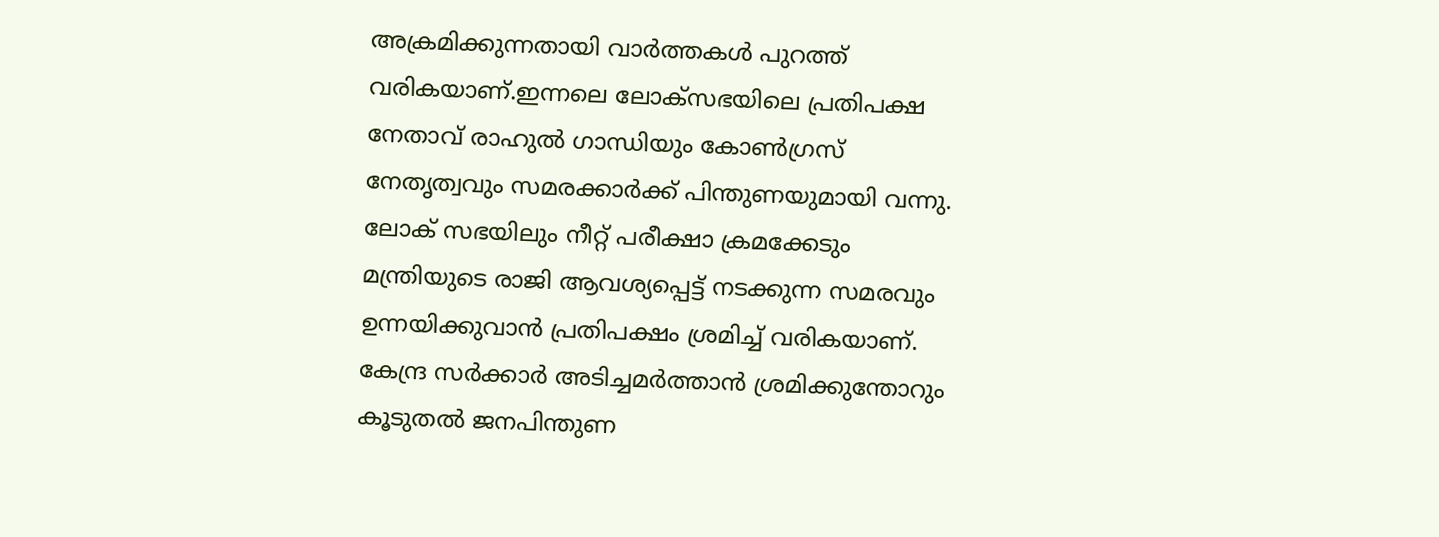അക്രമിക്കുന്നതായി വാർത്തകൾ പുറത്ത് വരികയാണ്.ഇന്നലെ ലോക്സഭയിലെ പ്രതിപക്ഷ നേതാവ് രാഹുൽ ഗാന്ധിയും കോൺഗ്രസ് നേതൃത്വവും സമരക്കാർക്ക് പിന്തുണയുമായി വന്നു. ലോക് സഭയിലും നീറ്റ് പരീക്ഷാ ക്രമക്കേടും മന്ത്രിയുടെ രാജി ആവശ്യപ്പെട്ട് നടക്കുന്ന സമരവും ഉന്നയിക്കുവാൻ പ്രതിപക്ഷം ശ്രമിച്ച് വരികയാണ്. കേന്ദ്ര സർക്കാർ അടിച്ചമർത്താൻ ശ്രമിക്കുന്തോറും കൂടുതൽ ജനപിന്തുണ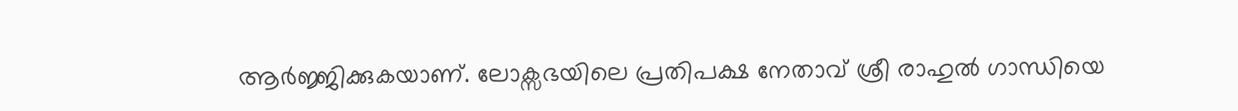ആർജ്ജിക്കുകയാണ്. ലോക്സഭയിലെ പ്രതിപക്ഷ നേതാവ് ശ്രീ രാഹുൽ ഗാന്ധിയെ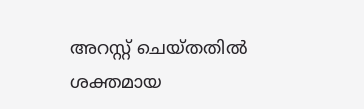അറസ്റ്റ് ചെയ്തതിൽ ശക്തമായ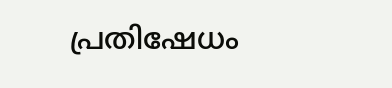പ്രതിഷേധം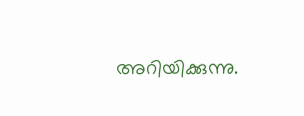അറിയിക്കുന്നു.